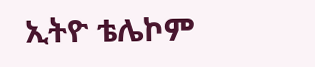ኢትዮ ቴሌኮም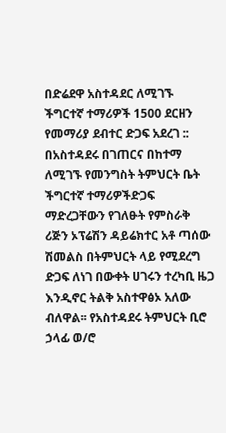በድሬደዋ አስተዳደር ለሚገኙ ችግርተኛ ተማሪዎች 1500 ደርዘን የመማሪያ ደብተር ድጋፍ አደረገ ::
በአስተዳደሩ በገጠርና በከተማ ለሚገኙ የመንግስት ትምህርት ቤት ችግርተኛ ተማሪዎችድጋፍ ማድረጋቸውን የገለፁት የምስራቅ ሪጅን ኦፕሬሽን ዳይሬክተር አቶ ጣሰው ሽመልስ በትምህርት ላይ የሚደረግ ድጋፍ ለነገ በውቀት ሀገሩን ተረካቢ ዜጋ እንዲኖር ትልቅ አስተዋፅኦ አለው ብለዋል፡፡ የአስተዳደሩ ትምህርት ቢሮ ኃላፊ ወ/ሮ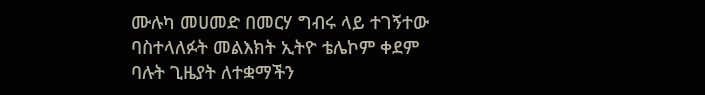ሙሉካ መሀመድ በመርሃ ግብሩ ላይ ተገኝተው ባስተላለፉት መልእክት ኢትዮ ቴሌኮም ቀደም ባሉት ጊዜያት ለተቋማችን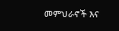መምህራኖች እና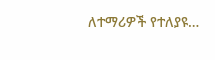ለተማሪዎች የተለያዩ…